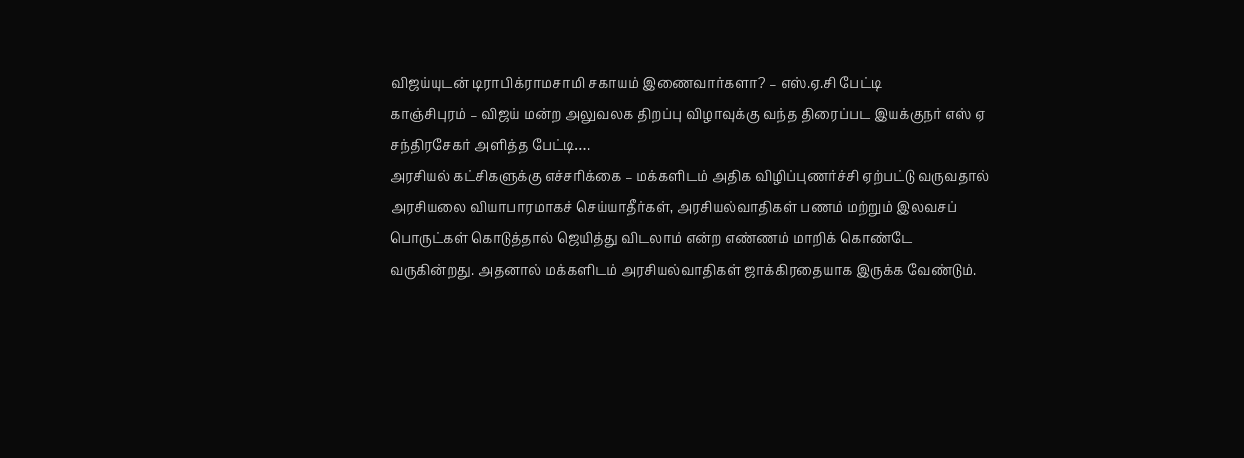விஜய்யுடன் டிராபிக்ராமசாமி சகாயம் இணைவார்களா? – எஸ்.ஏ.சி பேட்டி
காஞ்சிபுரம் – விஜய் மன்ற அலுவலக திறப்பு விழாவுக்கு வந்த திரைப்பட இயக்குநர் எஸ் ஏ சந்திரசேகர் அளித்த பேட்டி….
அரசியல் கட்சிகளுக்கு எச்சரிக்கை – மக்களிடம் அதிக விழிப்புணர்ச்சி ஏற்பட்டு வருவதால் அரசியலை வியாபாரமாகச் செய்யாதீர்கள், அரசியல்வாதிகள் பணம் மற்றும் இலவசப் பொருட்கள் கொடுத்தால் ஜெயித்து விடலாம் என்ற எண்ணம் மாறிக் கொண்டே வருகின்றது. அதனால் மக்களிடம் அரசியல்வாதிகள் ஜாக்கிரதையாக இருக்க வேண்டும்.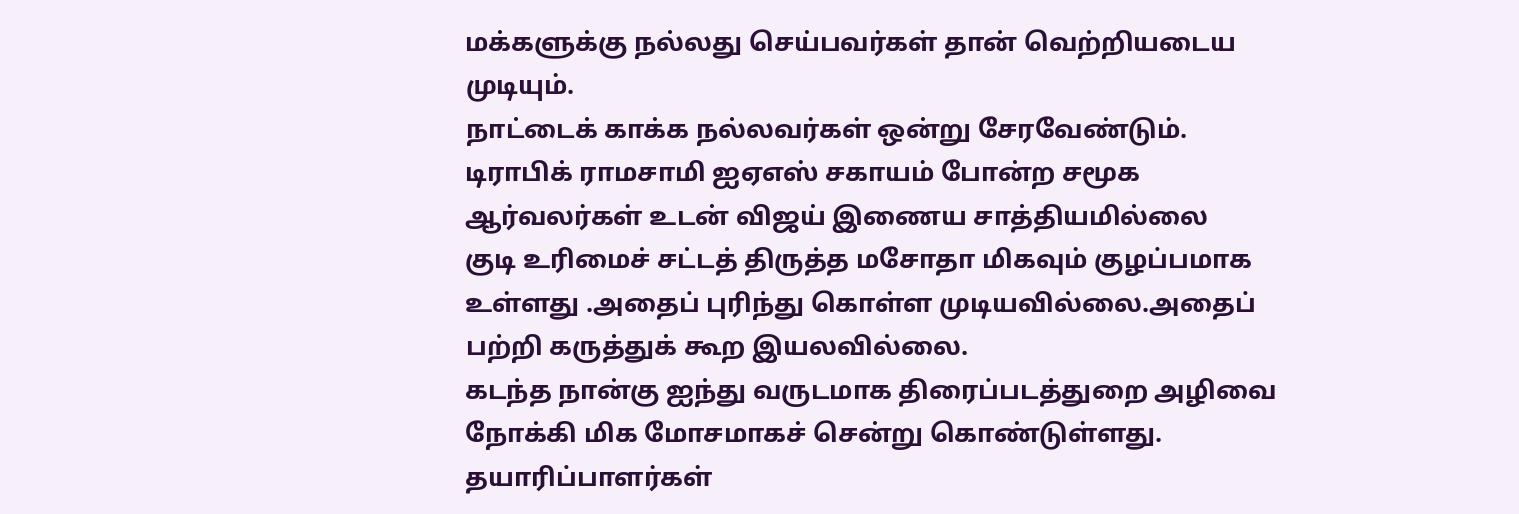மக்களுக்கு நல்லது செய்பவர்கள் தான் வெற்றியடைய முடியும்.
நாட்டைக் காக்க நல்லவர்கள் ஒன்று சேரவேண்டும். டிராபிக் ராமசாமி ஐஏஎஸ் சகாயம் போன்ற சமூக ஆர்வலர்கள் உடன் விஜய் இணைய சாத்தியமில்லை
குடி உரிமைச் சட்டத் திருத்த மசோதா மிகவும் குழப்பமாக உள்ளது .அதைப் புரிந்து கொள்ள முடியவில்லை.அதைப் பற்றி கருத்துக் கூற இயலவில்லை.
கடந்த நான்கு ஐந்து வருடமாக திரைப்படத்துறை அழிவை நோக்கி மிக மோசமாகச் சென்று கொண்டுள்ளது.
தயாரிப்பாளர்கள்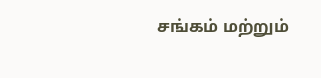சங்கம் மற்றும்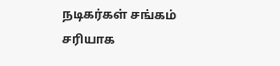நடிகர்கள் சங்கம் சரியாக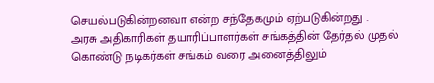செயல்படுகின்றனவா என்ற சந்தேகமும் ஏற்படுகின்றது .
அரசு அதிகாரிகள் தயாரிப்பாளர்கள் சங்கத்தின் தேர்தல் முதல் கொண்டு நடிகர்கள் சங்கம் வரை அனைத்திலும்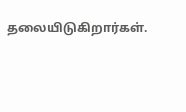தலையிடுகிறார்கள்.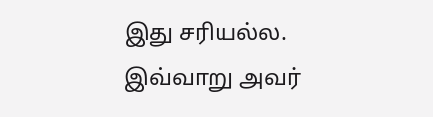இது சரியல்ல.
இவ்வாறு அவர்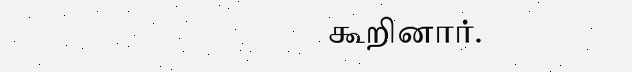கூறினார்.